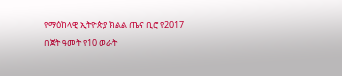የማዕከላዊ ኢትዮጵያ ክልል ጤና ቢሮ የ2017 በጀት ዓመት የ10 ወራት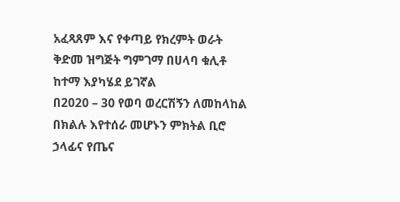አፈጻጸም እና የቀጣይ የክረምት ወራት ቅድመ ዝግጅት ግምገማ በሀላባ ቁሊቶ ከተማ እያካሄደ ይገኛል
በ2020 – 30 የወባ ወረርሽኝን ለመከላከል በክልሉ እየተሰራ መሆኑን ምክትል ቢሮ ኃላፊና የጤና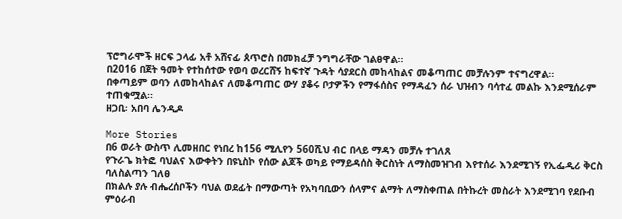ፕሮግራሞች ዘርፍ ኃላፊ አቶ አሸናፊ ጰጥሮስ በመክፈቻ ንግግራቸው ገልፀዋል፡፡
በ2016 በጀት ዓመት የተከሰተው የወባ ወረርሸኝ ከፍተኛ ጉዳት ሳያደርስ መከላከልና መቆጣጠር መቻሉንም ተናግረዋል፡፡
በቀጣይም ወባን ለመከላከልና ለመቆጣጠር ውሃ ያቆሩ ቦታዎችን የማፋሰስና የማዳፈን ሰራ ህዝብን ባሳተፈ መልኩ እንደሚሰራም ተጠቁሟል፡፡
ዘጋቢ፡ አበባ ሌንዲዶ

More Stories
በ6 ወራት ውስጥ ሊመዘበር የነበረ ከ156 ሚሊየን 560ሺህ ብር በላይ ማዳን መቻሉ ተገለጸ
የጉራጌ ክትፎ ባህልና እውቀትን በዩኒስኮ የሰው ልጆች ወካይ የማይዳሰስ ቅርስነት ለማስመዝገብ እየተሰራ እንደሚገኝ የኢፌዲሪ ቅርስ ባለስልጣን ገለፀ
በክልሉ ያሉ ብሔረሰቦችን ባህል ወደፊት በማውጣት የአካባቢውን ሰላምና ልማት ለማስቀጠል በትኩረት መስራት እንደሚገባ የደቡብ ምዕራብ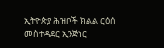ኢትዮጵያ ሕዝቦች ክልል ርዕሰ መስተዳደር ኢንጅነር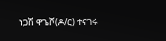ነጋሽ ዋጌሾ(ዶ/ር) ተናገሩ